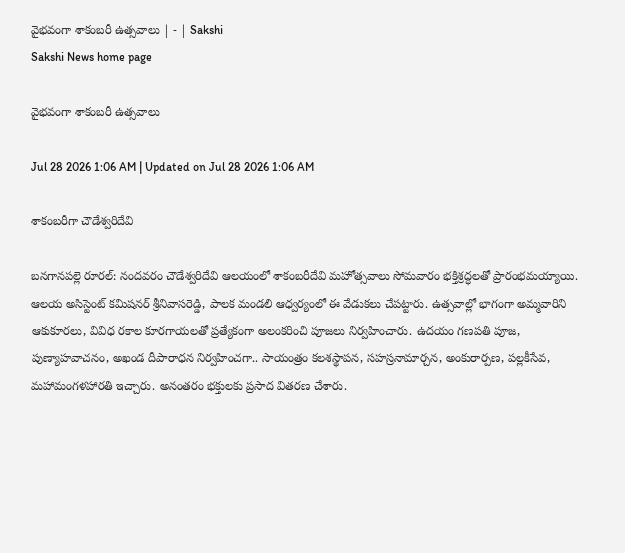వైభవంగా శాకంబరీ ఉత్సవాలు | - | Sakshi
Sakshi News home page

వైభవంగా శాకంబరీ ఉత్సవాలు

Jul 28 2026 1:06 AM | Updated on Jul 28 2026 1:06 AM

శాకంబరీగా చౌడేశ్వరిదేవి

బనగానపల్లె రూరల్‌: నందవరం చౌడేశ్వరిదేవి ఆలయంలో శాకంబరీదేవి మహోత్సవాలు సోమవారం భక్తిశ్రద్ధలతో ప్రారంభమయ్యాయి. ఆలయ అసిస్టెంట్‌ కమిషనర్‌ శ్రీనివాసరెడ్డి, పాలక మండలి ఆధ్వర్యంలో ఈ వేడుకలు చేపట్టారు. ఉత్సవాల్లో భాగంగా అమ్మవారిని ఆకుకూరలు, వివిధ రకాల కూరగాయలతో ప్రత్యేకంగా అలంకరించి పూజలు నిర్వహించారు. ఉదయం గణపతి పూజ, పుణ్యాహవాచనం, అఖండ దీపారాధన నిర్వహించగా.. సాయంత్రం కలశస్థాపన, సహస్రనామార్చన, అంకురార్పణ, పల్లకీసేవ, మహామంగళహారతి ఇచ్చారు. అనంతరం భక్తులకు ప్రసాద వితరణ చేశారు.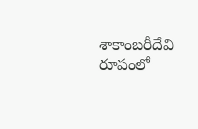శాకాంబరీదేవి రూపంలో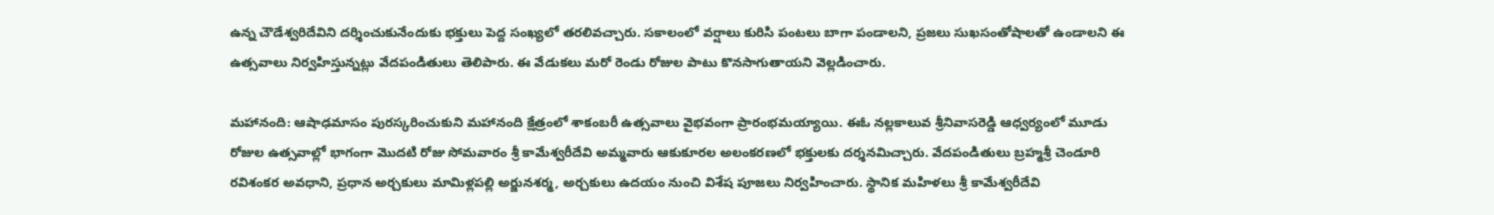ఉన్న చౌడేశ్వరిదేవిని దర్శించుకునేందుకు భక్తులు పెద్ద సంఖ్యలో తరలివచ్చారు. సకాలంలో వర్షాలు కురిసి పంటలు బాగా పండాలని, ప్రజలు సుఖసంతోషాలతో ఉండాలని ఈ ఉత్సవాలు నిర్వహిస్తున్నట్లు వేదపండితులు తెలిపారు. ఈ వేడుకలు మరో రెండు రోజుల పాటు కొనసాగుతాయని వెల్లడించారు.

మహానంది: ఆషాఢమాసం పురస్కరించుకుని మహానంది క్షేత్రంలో శాకంబరీ ఉత్సవాలు వైభవంగా ప్రారంభమయ్యాయి. ఈఓ నల్లకాలువ శ్రీనివాసరెడ్డి ఆధ్వర్యంలో మూడు రోజుల ఉత్సవాల్లో భాగంగా మొదటి రోజు సోమవారం శ్రీ కామేశ్వరీదేవి అమ్మవారు ఆకుకూరల అలంకరణలో భక్తులకు దర్శనమిచ్చారు. వేదపండితులు బ్రహ్మశ్రీ చెండూరి రవిశంకర అవధాని, ప్రధాన అర్చకులు మామిళ్లపల్లి అర్జునశర్మ, అర్చకులు ఉదయం నుంచి విశేష పూజలు నిర్వహించారు. స్థానిక మహిళలు శ్రీ కామేశ్వరీదేవి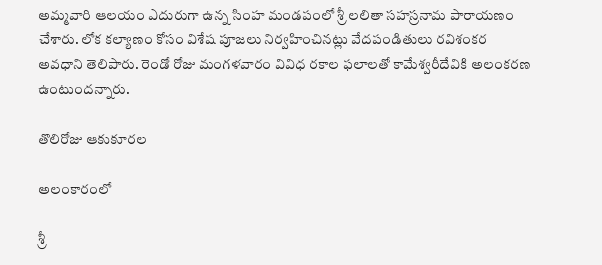అమ్మవారి ఆలయం ఎదురుగా ఉన్న సింహ మండపంలో శ్రీ లలితా సహస్రనామ పారాయణం చేశారు. లోక కల్యాణం కోసం విశేష పూజలు నిర్వహించినట్లు వేదపండితులు రవిశంకర అవధాని తెలిపారు. రెండో రోజు మంగళవారం వివిధ రకాల ఫలాలతో కామేశ్వరీదేవికి అలంకరణ ఉంటుందన్నారు.

తొలిరోజు ఆకుకూరల

అలంకారంలో

శ్రీ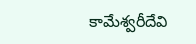కామేశ్వరీదేవి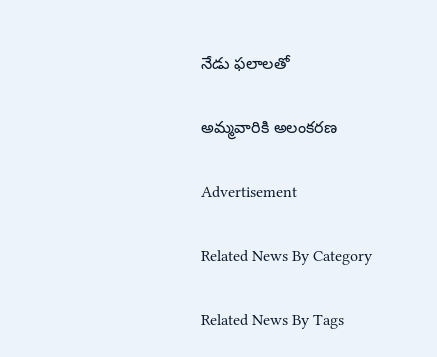నేడు ఫలాలతో

అమ్మవారికి అలంకరణ

Advertisement

Related News By Category

Related News By Tags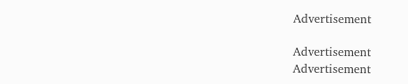Advertisement

Advertisement
Advertisement